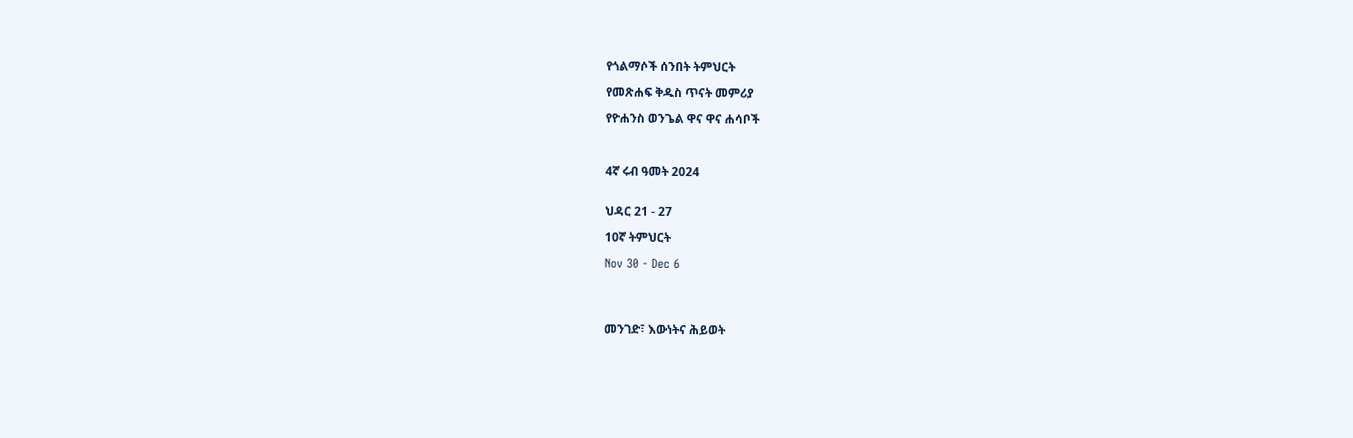የጎልማሶች ሰንበት ትምህርት

የመጽሐፍ ቅዱስ ጥናት መምሪያ

የዮሐንስ ወንጌል ዋና ዋና ሐሳቦች



4ኛ ሩብ ዓመት 2024


ህዳር 21 - 27

10ኛ ትምህርት

Nov 30 - Dec 6




መንገድ፣ እውነትና ሕይወት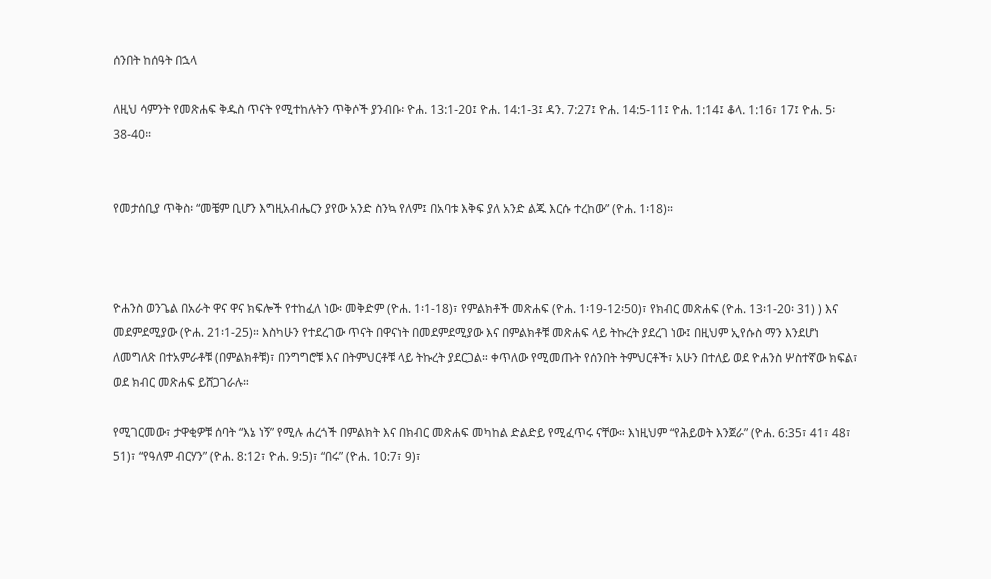ሰንበት ከሰዓት በኋላ

ለዚህ ሳምንት የመጽሐፍ ቅዱስ ጥናት የሚተከሉትን ጥቅሶች ያንብቡ፡ ዮሐ. 13:1-20፤ ዮሐ. 14:1-3፤ ዳን. 7:27፤ ዮሐ. 14:5-11፤ ዮሐ. 1:14፤ ቆላ. 1:16፣ 17፤ ዮሐ. 5፡38-40።


የመታሰቢያ ጥቅስ፡ “መቼም ቢሆን እግዚአብሔርን ያየው አንድ ስንኳ የለም፤ በአባቱ እቅፍ ያለ አንድ ልጁ እርሱ ተረከው” (ዮሐ. 1፡18)።



ዮሐንስ ወንጌል በአራት ዋና ዋና ክፍሎች የተከፈለ ነው፡ መቅድም (ዮሐ. 1፡1-18)፣ የምልክቶች መጽሐፍ (ዮሐ. 1፡19-12፡50)፣ የክብር መጽሐፍ (ዮሐ. 13፡1-20፡ 31) ) እና መደምደሚያው (ዮሐ. 21፡1-25)። እስካሁን የተደረገው ጥናት በዋናነት በመደምደሚያው እና በምልክቶቹ መጽሐፍ ላይ ትኩረት ያደረገ ነው፤ በዚህም ኢየሱስ ማን እንደሆነ ለመግለጽ በተአምራቶቹ (በምልክቶቹ)፣ በንግግሮቹ እና በትምህርቶቹ ላይ ትኩረት ያደርጋል። ቀጥለው የሚመጡት የሰንበት ትምህርቶች፣ አሁን በተለይ ወደ ዮሐንስ ሦስተኛው ክፍል፣ ወደ ክብር መጽሐፍ ይሸጋገራሉ።

የሚገርመው፣ ታዋቂዎቹ ሰባት “እኔ ነኝ” የሚሉ ሐረጎች በምልክት እና በክብር መጽሐፍ መካከል ድልድይ የሚፈጥሩ ናቸው። እነዚህም “የሕይወት እንጀራ” (ዮሐ. 6:35፣ 41፣ 48፣ 51)፣ “የዓለም ብርሃን” (ዮሐ. 8:12፣ ዮሐ. 9:5)፣ “በሩ” (ዮሐ. 10:7፣ 9)፣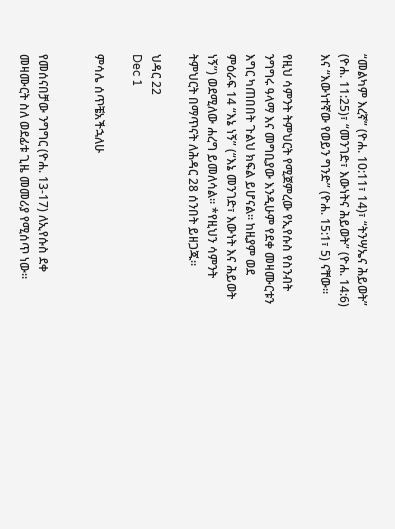“መልካም እረኛ” (ዮሐ. 10:11፣ 14)፣ “ትንሣኤና ሕይወት” (ዮሐ. 11:25)፣ “መንገድ፣ እውነትና ሕይወት” (ዮሐ. 14:6) እና “እውነተኛው የወይን ግንድ” (ዮሐ. 15:1፣ 5) ናቸው።

የዚህ ሳምንት ትምህርት የሚጀምረው የኢየሱስ የስንብት ንግግሩ ዓላማ እና መግቢያው እንዲሁም የደቀ መዛሙርቱን እግር ካጠበበት ጉልህ ክፍል ይሆናል። ከዚያም ወደ ምዕራፍ 14 “እኔ ነኝ” (“እኔ መንገድ፣ እውነት እና ሕይወት ነኝ”) ወደሚለው ሐረግ ይመለሳል። *የዚህን ሳምንት ትምህርት በማጥናት ለሕዳር 28 ሰንበት ይዘጋጁ።

ህዳር 22
Dec 1

ምሳሌ ሰጥቼአችኋለሁ


የመሰናበቻው ንግግር (ዮሐ. 13-17) ለኢየሱስ ደቀ መዛሙርት ስለ ወደፊቱ ጊዜ መመሪያ የሚሰጥ ነው።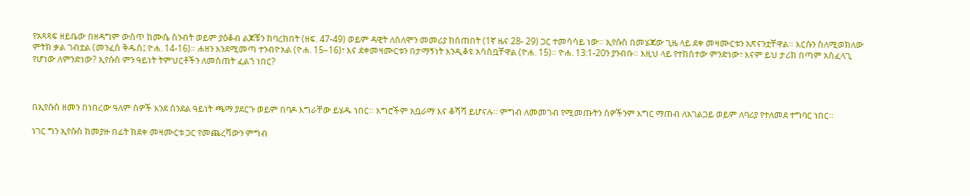የአጻጻፍ ዘይቤው በዘዳግም ውስጥ ከሙሴ ስንብት ወይም ያዕቆብ ልጆቹን ከባረከበት (ዘፍ. 47-49) ወይም ዳዊት ለሰለሞን መመሪያ ከሰጠበት (1ኛ ዜና 28- 29) ጋር ተመሳሳይ ነው። ኢየሱስ በመሄጃው ጊዜ ላይ ደቀ መዛሙርቱን አጽናንቷቸዋል። እርሱን ስለሚወክለው ምትክ ቃል ገብቷል (መንፈስ ቅዱስ፤ ዮሐ. 14-16)። ሐዘን እንደሚመጣ ተንብዮአል (ዮሐ. 15–16)፣ እና ደቀመዛሙርቱን በታማኝነት እንዲቆዩ አሳስቧቸዋል (ዮሐ. 15)። ዮሐ. 13:1-20ን ያንብቡ። እዚህ ላይ የተከሰተው ምንድነው፣ እናም ይህ ታሪክ በጣም አስፈላጊ የሆነው ለምንድነው? ኢየሱስ ምን ዓይነት ትምህርቶችን ለመስጠት ፈልጎ ነበር?



በኢየሱስ ዘመን በነበረው ዓለም ሰዎች እንደ ሰንደል ዓይነት ጫማ ያደርጉ ወይም በባዶ እግራቸው ይሄዱ ነበር። እግሮችም አቧራማ እና ቆሻሻ ይሆናሉ። ምግብ ለመመገብ የሚመጡትን ሰዎችንም እግር ማጠብ ለአገልጋይ ወይም ለባሪያ የተለመደ ተግባር ነበር።

ነገር ግን ኢየሱስ ከመያዙ በፊት ከደቀ መዛሙርቱ ጋር የመጨረሻውን ምግብ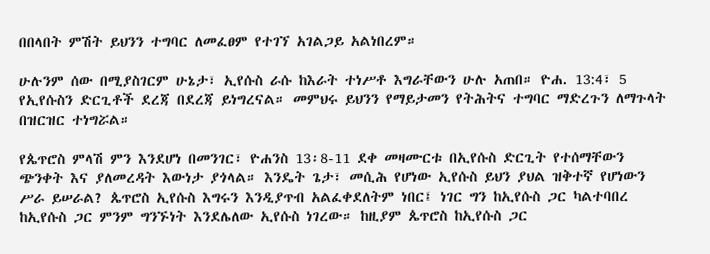በበላበት ምሽት ይህንን ተግባር ለመፈፀም የተገኘ አገልጋይ አልነበረም።

ሁሉንም ሰው በሚያስገርም ሁኔታ፣ ኢየሱስ ራሱ ከእራት ተነሥቶ እግራቸውን ሁሉ አጠበ። ዮሐ. 13:4፣ 5 የኢየሱስን ድርጊቶች ደረጃ በደረጃ ይነግረናል። መምህሩ ይህንን የማይታመን የትሕትና ተግባር ማድረጉን ለማጉላት በዝርዝር ተነግሯል።

የጴጥሮስ ምላሽ ምን እንደሆነ በመንገር፣ ዮሐንስ 13፡8-11 ደቀ መዛሙርቱ በኢየሱስ ድርጊት የተሰማቸውን ጭንቀት እና ያለመረዳት እውነታ ያጎላል። እንዴት ጌታ፣ መሲሕ የሆነው ኢየሱስ ይህን ያህል ዝቅተኛ የሆነውን ሥራ ይሠራል? ጴጥሮስ ኢየሱስ እግሩን እንዲያጥብ አልፈቀደለትም ነበር፤ ነገር ግን ከኢየሱስ ጋር ካልተባበረ ከኢየሱስ ጋር ምንም ግንኙነት እንደሌለው ኢየሱስ ነገረው። ከዚያም ጴጥሮስ ከኢየሱስ ጋር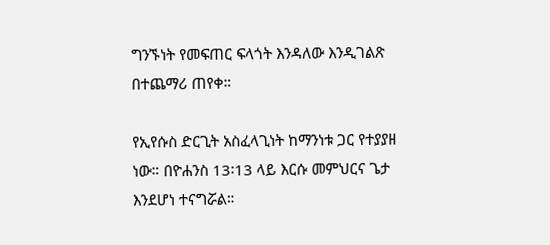ግንኙነት የመፍጠር ፍላጎት እንዳለው እንዲገልጽ በተጨማሪ ጠየቀ።

የኢየሱስ ድርጊት አስፈላጊነት ከማንነቱ ጋር የተያያዘ ነው። በዮሐንስ 13፡13 ላይ እርሱ መምህርና ጌታ እንደሆነ ተናግሯል።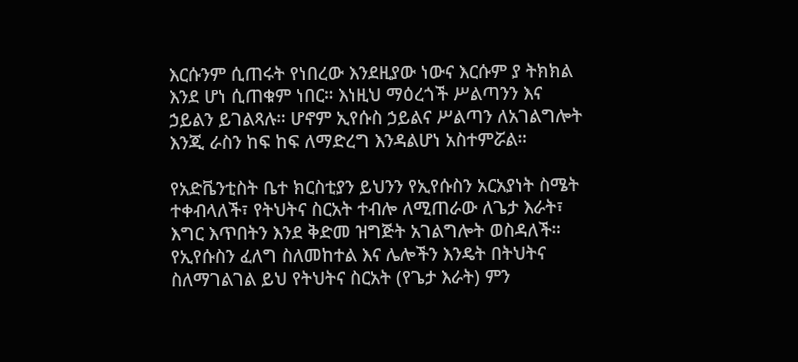እርሱንም ሲጠሩት የነበረው እንደዚያው ነውና እርሱም ያ ትክክል እንደ ሆነ ሲጠቁም ነበር። እነዚህ ማዕረጎች ሥልጣንን እና ኃይልን ይገልጻሉ። ሆኖም ኢየሱስ ኃይልና ሥልጣን ለአገልግሎት እንጂ ራስን ከፍ ከፍ ለማድረግ እንዳልሆነ አስተምሯል።

የአድቬንቲስት ቤተ ክርስቲያን ይህንን የኢየሱስን አርአያነት ስሜት ተቀብላለች፣ የትህትና ስርአት ተብሎ ለሚጠራው ለጌታ እራት፣ እግር እጥበትን እንደ ቅድመ ዝግጅት አገልግሎት ወስዳለች። የኢየሱስን ፈለግ ስለመከተል እና ሌሎችን እንዴት በትህትና ስለማገልገል ይህ የትህትና ስርአት (የጌታ እራት) ምን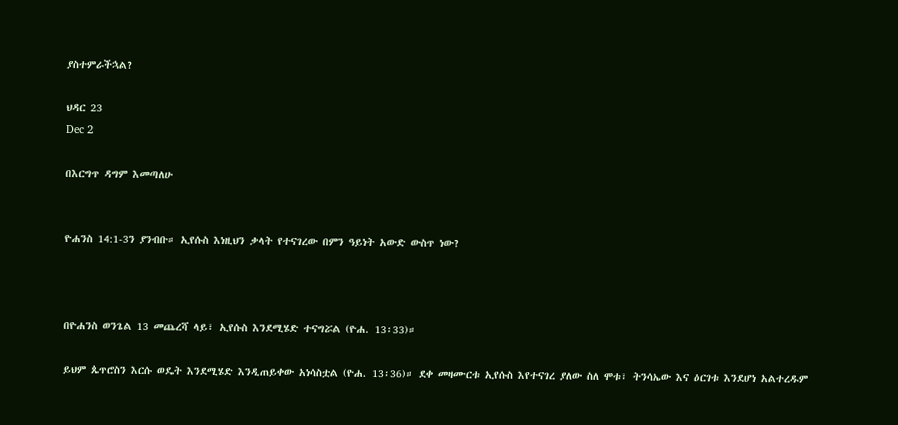ያስተምራችኋል?

ህዳር 23
Dec 2

በእርግጥ ዳግም እመጣለሁ


ዮሐንስ 14:1-3ን ያንብቡ። ኢየሱስ እነዚህን ቃላት የተናገረው በምን ዓይነት አውድ ውስጥ ነው?



በዮሐንስ ወንጌል 13 መጨረሻ ላይ፣ ኢየሱስ እንደሚሄድ ተናግሯል (ዮሐ. 13፡33)።

ይህም ጴጥሮስን እርሱ ወዴት እንደሚሄድ እንዲጠይቀው አነሳስቷል (ዮሐ. 13፡36)። ደቀ መዛሙርቱ ኢየሱስ እየተናገረ ያለው ስለ ሞቱ፣ ትንሳኤው እና ዕርገቱ እንደሆነ አልተረዱም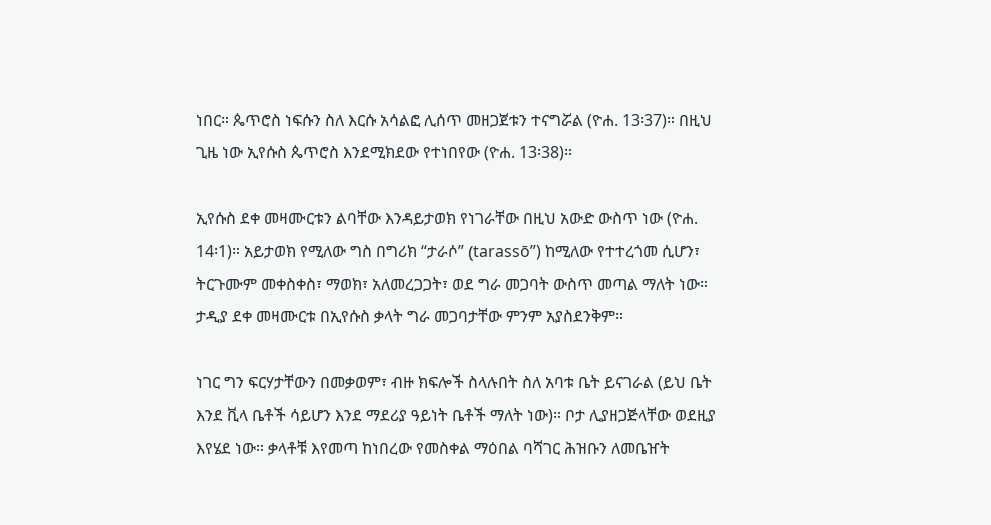ነበር። ጴጥሮስ ነፍሱን ስለ እርሱ አሳልፎ ሊሰጥ መዘጋጀቱን ተናግሯል (ዮሐ. 13፡37)። በዚህ ጊዜ ነው ኢየሱስ ጴጥሮስ እንደሚክደው የተነበየው (ዮሐ. 13፡38)።

ኢየሱስ ደቀ መዛሙርቱን ልባቸው እንዳይታወክ የነገራቸው በዚህ አውድ ውስጥ ነው (ዮሐ. 14፡1)። አይታወክ የሚለው ግስ በግሪክ “ታራሶ” (tarassō”) ከሚለው የተተረጎመ ሲሆን፣ ትርጉሙም መቀስቀስ፣ ማወክ፣ አለመረጋጋት፣ ወደ ግራ መጋባት ውስጥ መጣል ማለት ነው። ታዲያ ደቀ መዛሙርቱ በኢየሱስ ቃላት ግራ መጋባታቸው ምንም አያስደንቅም።

ነገር ግን ፍርሃታቸውን በመቃወም፣ ብዙ ክፍሎች ስላሉበት ስለ አባቱ ቤት ይናገራል (ይህ ቤት እንደ ቪላ ቤቶች ሳይሆን እንደ ማደሪያ ዓይነት ቤቶች ማለት ነው)። ቦታ ሊያዘጋጅላቸው ወደዚያ እየሄደ ነው። ቃላቶቹ እየመጣ ከነበረው የመስቀል ማዕበል ባሻገር ሕዝቡን ለመቤዠት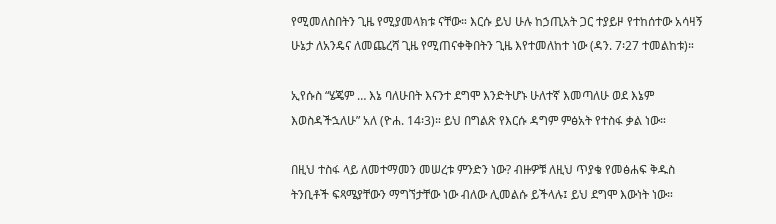የሚመለስበትን ጊዜ የሚያመላክቱ ናቸው። እርሱ ይህ ሁሉ ከኃጢአት ጋር ተያይዞ የተከሰተው አሳዛኝ ሁኔታ ለአንዴና ለመጨረሻ ጊዜ የሚጠናቀቅበትን ጊዜ እየተመለከተ ነው (ዳን. 7፡27 ተመልከቱ)።

ኢየሱስ “ሄጄም … እኔ ባለሁበት እናንተ ደግሞ እንድትሆኑ ሁለተኛ እመጣለሁ ወደ እኔም እወስዳችኋለሁ” አለ (ዮሐ. 14፡3)። ይህ በግልጽ የእርሱ ዳግም ምፅአት የተስፋ ቃል ነው።

በዚህ ተስፋ ላይ ለመተማመን መሠረቱ ምንድን ነው? ብዙዎቹ ለዚህ ጥያቄ የመፅሐፍ ቅዱስ ትንቢቶች ፍጻሜያቸውን ማግኘታቸው ነው ብለው ሊመልሱ ይችላሉ፤ ይህ ደግሞ እውነት ነው።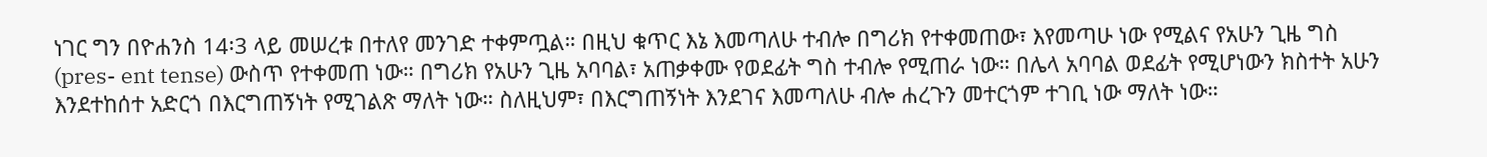ነገር ግን በዮሐንስ 14፡3 ላይ መሠረቱ በተለየ መንገድ ተቀምጧል። በዚህ ቁጥር እኔ እመጣለሁ ተብሎ በግሪክ የተቀመጠው፣ እየመጣሁ ነው የሚልና የአሁን ጊዜ ግስ (pres- ent tense) ውስጥ የተቀመጠ ነው። በግሪክ የአሁን ጊዜ አባባል፣ አጠቃቀሙ የወደፊት ግስ ተብሎ የሚጠራ ነው። በሌላ አባባል ወደፊት የሚሆነውን ክስተት አሁን እንደተከሰተ አድርጎ በእርግጠኝነት የሚገልጽ ማለት ነው። ስለዚህም፣ በእርግጠኝነት እንደገና እመጣለሁ ብሎ ሐረጉን መተርጎም ተገቢ ነው ማለት ነው።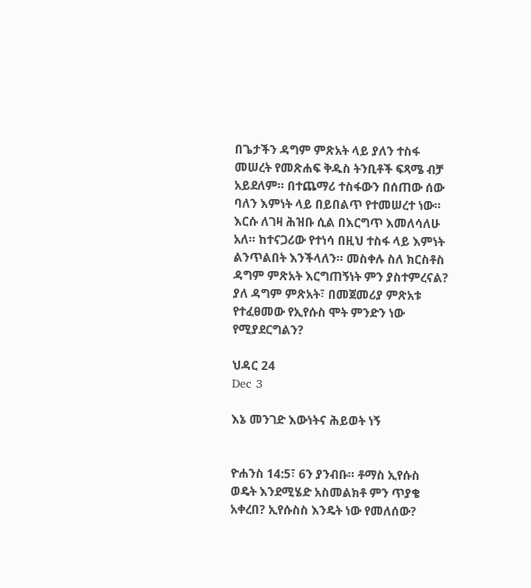በጌታችን ዳግም ምጽአት ላይ ያለን ተስፋ መሠረት የመጽሐፍ ቅዱስ ትንቢቶች ፍጻሜ ብቻ አይደለም። በተጨማሪ ተስፋውን በሰጠው ሰው ባለን እምነት ላይ በይበልጥ የተመሠረተ ነው። እርሱ ለገዛ ሕዝቡ ሲል በእርግጥ እመለሳለሁ አለ። ከተናጋሪው የተነሳ በዚህ ተስፋ ላይ እምነት ልንጥልበት እንችላለን። መስቀሉ ስለ ክርስቶስ ዳግም ምጽአት እርግጠኝነት ምን ያስተምረናል? ያለ ዳግም ምጽአት፣ በመጀመሪያ ምጽአቱ የተፈፀመው የኢየሱስ ሞት ምንድን ነው የሚያደርግልን?

ህዳር 24
Dec 3

እኔ መንገድ እውነትና ሕይወት ነኝ


ዮሐንስ 14:5፣ 6ን ያንብቡ። ቶማስ ኢየሱስ ወዴት እንደሚሄድ አስመልክቶ ምን ጥያቄ አቀረበ? ኢየሱስስ እንዴት ነው የመለሰው?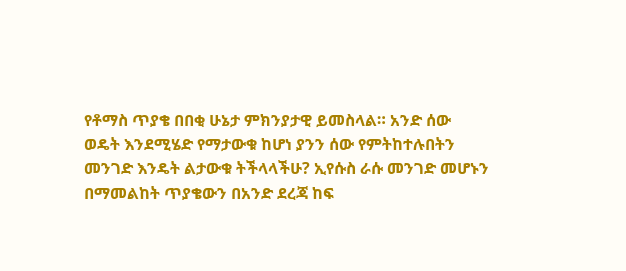የቶማስ ጥያቄ በበቂ ሁኔታ ምክንያታዊ ይመስላል። አንድ ሰው ወዴት እንደሚሄድ የማታውቁ ከሆነ ያንን ሰው የምትከተሉበትን መንገድ እንዴት ልታውቁ ትችላላችሁ? ኢየሱስ ራሱ መንገድ መሆኑን በማመልከት ጥያቄውን በአንድ ደረጃ ከፍ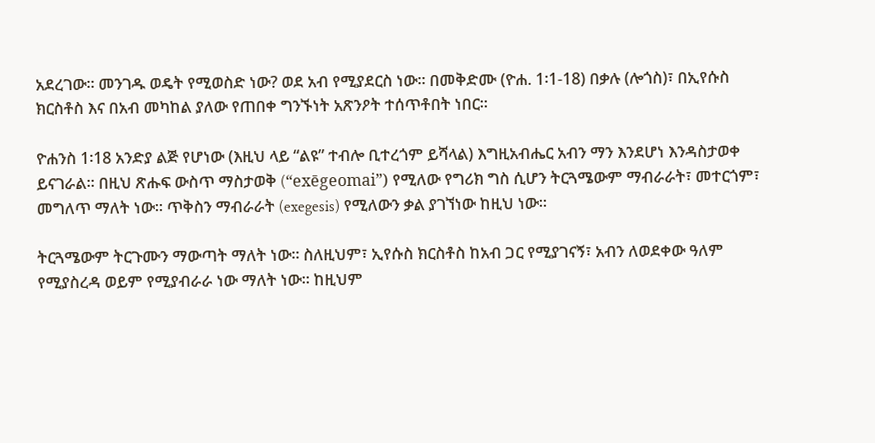አደረገው። መንገዱ ወዴት የሚወስድ ነው? ወደ አብ የሚያደርስ ነው። በመቅድሙ (ዮሐ. 1፡1-18) በቃሉ (ሎጎስ)፣ በኢየሱስ ክርስቶስ እና በአብ መካከል ያለው የጠበቀ ግንኙነት አጽንዖት ተሰጥቶበት ነበር።

ዮሐንስ 1፡18 አንድያ ልጅ የሆነው (እዚህ ላይ “ልዩ” ተብሎ ቢተረጎም ይሻላል) እግዚአብሔር አብን ማን እንደሆነ እንዳስታወቀ ይናገራል። በዚህ ጽሑፍ ውስጥ ማስታወቅ (“exēgeomai”) የሚለው የግሪክ ግስ ሲሆን ትርጓሜውም ማብራራት፣ መተርጎም፣ መግለጥ ማለት ነው። ጥቅስን ማብራራት (exegesis) የሚለውን ቃል ያገኘነው ከዚህ ነው።

ትርጓሜውም ትርጉሙን ማውጣት ማለት ነው። ስለዚህም፣ ኢየሱስ ክርስቶስ ከአብ ጋር የሚያገናኝ፣ አብን ለወደቀው ዓለም የሚያስረዳ ወይም የሚያብራራ ነው ማለት ነው። ከዚህም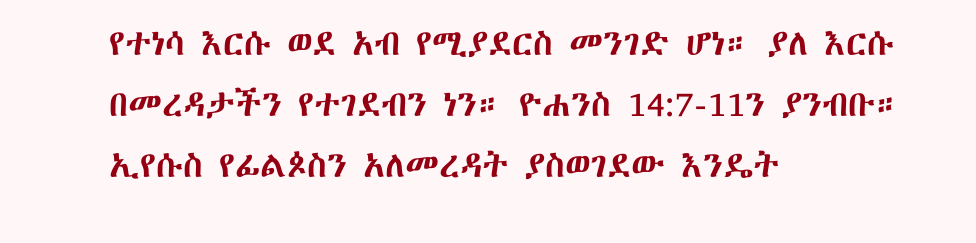የተነሳ እርሱ ወደ አብ የሚያደርስ መንገድ ሆነ። ያለ እርሱ በመረዳታችን የተገደብን ነን። ዮሐንስ 14:7-11ን ያንብቡ። ኢየሱስ የፊልጶስን አለመረዳት ያስወገደው እንዴት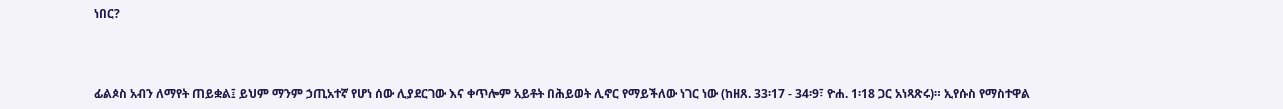ነበር?



ፊልጶስ አብን ለማየት ጠይቋል፤ ይህም ማንም ኃጢአተኛ የሆነ ሰው ሊያደርገው እና ቀጥሎም አይቶት በሕይወት ሊኖር የማይችለው ነገር ነው (ከዘጸ. 33፡17 - 34፡9፣ ዮሐ. 1፡18 ጋር አነጻጽሩ)። ኢየሱስ የማስተዋል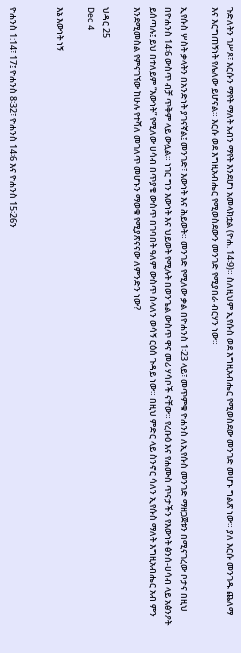ጉድለትን ገሥጾ፣ እርሱን ማየት ማለት አብን ማየት እንደሆነ አመላክቷል (ዮሐ. 14፡9)። ስለዚህም ኢየሱስ ወደ እግዚአብሔር የሚወስደው መንገድ መሆኑ ግልጽ ነው። ያለ እርሱ መንገዱ ጨለማ እና እርግጠኝነት የሌለው ይሆናል። እርሱ ወደ እግዚአብሔር የሚወስደውን መንገድ የሚያበራ ብርሃን ነው።

ኢየሱስ ሦስት ቃላትን በአንድነት ያገናኛል፤ መንገድ፣ እውነት እና ሕይወት። መንገድ የሚለው ቃል በዮሐንስ 1፡23 ላይ፣ መጥምቁ ዮሐንስ ለኢየሱስ መንገድ ማዘጋጀቱን በሚናገረው ቦታና በዚህ በዮሐንስ 14፡6 ውስጥ ብቻ ጥቅም ላይ ውሏል። ነገር ግን እውነት እና ህይወት የሚሉት በወንጌል ውስጥ ዋና መሪ ሃሳቦች ናቸው። የረቡዕ እና የሐሙስ ጥናታችን የእውነት ፅንሰ-ሀሳብ ላይ አፅንዖት ይሰጣሉ፤ ይህ በተለይም “እውነት” የሚለው ሀሳብ በጥያቄ ውስጥ በገባበት ዓለም ውስጥ ስላለን ወሳኝ ርዕሰ ጉዳይ ነው። በዚህ ምድር ላይ ስንኖር ሳለን ኢየሱስ ማለት እግዚአብሔር አብ ምን እንደሚመስል የምናገኘው ከሁሉ የተሻለ መገለጥ መሆኑን ማወቁ የሚያጽናናው ለምንድን ነው?

ህዳር 25
Dec 4

እኔ እውነት ነኝ


ዮሐንስ 1:14፣ 17፤ ዮሐንስ 8፡32፣ ዮሐንስ 14፡6 እና ዮሐንስ 15፡26ን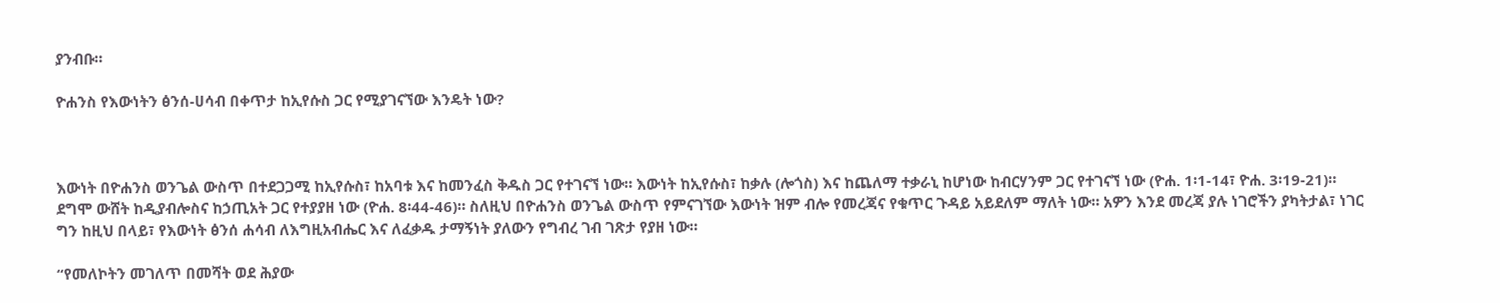ያንብቡ።

ዮሐንስ የእውነትን ፅንሰ-ሀሳብ በቀጥታ ከኢየሱስ ጋር የሚያገናኘው እንዴት ነው?



እውነት በዮሐንስ ወንጌል ውስጥ በተደጋጋሚ ከኢየሱስ፣ ከአባቱ እና ከመንፈስ ቅዱስ ጋር የተገናኘ ነው። እውነት ከኢየሱስ፣ ከቃሉ (ሎጎስ) እና ከጨለማ ተቃራኒ ከሆነው ከብርሃንም ጋር የተገናኘ ነው (ዮሐ. 1፡1-14፣ ዮሐ. 3፡19-21)። ደግሞ ውሸት ከዲያብሎስና ከኃጢአት ጋር የተያያዘ ነው (ዮሐ. 8፡44-46)። ስለዚህ በዮሐንስ ወንጌል ውስጥ የምናገኘው እውነት ዝም ብሎ የመረጃና የቁጥር ጉዳይ አይደለም ማለት ነው። አዎን እንደ መረጃ ያሉ ነገሮችን ያካትታል፣ ነገር ግን ከዚህ በላይ፣ የእውነት ፅንሰ ሐሳብ ለእግዚአብሔር እና ለፈቃዱ ታማኝነት ያለውን የግብረ ገብ ገጽታ የያዘ ነው።

“የመለኮትን መገለጥ በመሻት ወደ ሕያው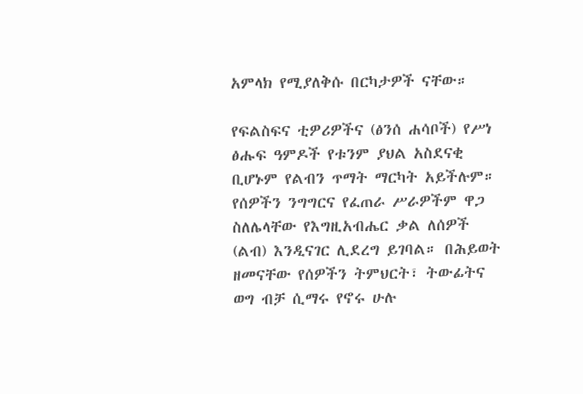አምላክ የሚያለቅሱ በርካታዎች ናቸው።

የፍልስፍና ቲዎሪዎችና (ፅንሰ ሐሳቦች) የሥነ ፅሑፍ ዓምዶች የቱንም ያህል አስደናቂ ቢሆኑም የልብን ጥማት ማርካት አይችሉም። የሰዎችን ንግግርና የፈጠራ ሥራዎችም ዋጋ ስለሌላቸው የእግዚአብሔር ቃል ለሰዎች (ልብ) እንዲናገር ሊደረግ ይገባል። በሕይወት ዘመናቸው የሰዎችን ትምህርት፣ ትውፊትና ወግ ብቻ ሲማሩ የኖሩ ሁሉ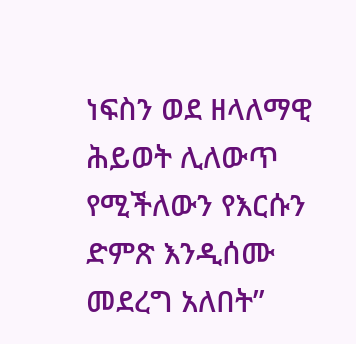ነፍስን ወደ ዘላለማዊ ሕይወት ሊለውጥ የሚችለውን የእርሱን ድምጽ እንዲሰሙ መደረግ አለበት”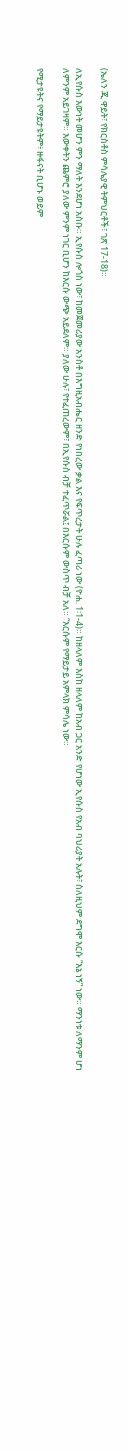(ኤለን ጂ ዋይት፣ የክርስቶስ ምሳሌያዊ ትምህርቶች፣ ገጽ 17-18)።

ለኢየሱስ እውነት መሆን ምን ማለት እንደሆነ አስቡ። ኢየሱስ ሎጎስ ነው፣ ከመጀመሪያው አንስቶ በእግዚአብሔር ዘንድ የነበረው ቃል እና የፍጥረታት ሁሉ ፈጣሪ ነው (ዮሐ. 1፡1-4)። ከዘላለም እስከ ዘላለም ከአብ ጋር አንድ የሆነው ኢየሱስ የአብ ባህሪያት አሉት፣ ስለዚህም ደግሞ እርሱ “እኔ ነኝ” ነው። ማንነቱ ለማንም ሆነ ለምንም አይገዛም። እውቀትን ጨምሮ ያለው ምንም ነገር ቢሆን ከእርሱ ውጭ አይደለም። ያለው ሁሉ፣ የተፈጠረውም፣ በኢየሱስ ብቻ ተፈጥሯል፤ በእርሱም ውስጥ ብቻ አለ። “እርሱም የማይታይ አምላክ ምሳሌ ነው።

የሚታዩትና የማይታዩትም፥ ዙፋናት ቢሆኑ ወይም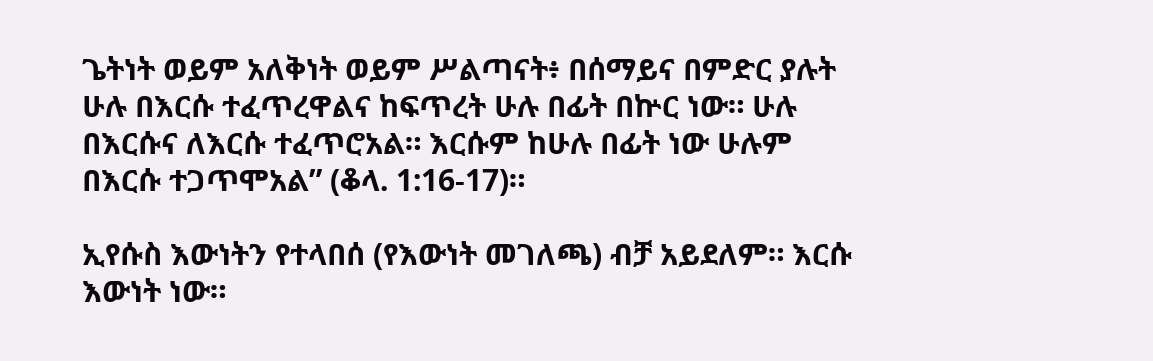ጌትነት ወይም አለቅነት ወይም ሥልጣናት፥ በሰማይና በምድር ያሉት ሁሉ በእርሱ ተፈጥረዋልና ከፍጥረት ሁሉ በፊት በኵር ነው። ሁሉ በእርሱና ለእርሱ ተፈጥሮአል። እርሱም ከሁሉ በፊት ነው ሁሉም በእርሱ ተጋጥሞአል” (ቆላ. 1:16-17)።

ኢየሱስ እውነትን የተላበሰ (የእውነት መገለጫ) ብቻ አይደለም። እርሱ እውነት ነው።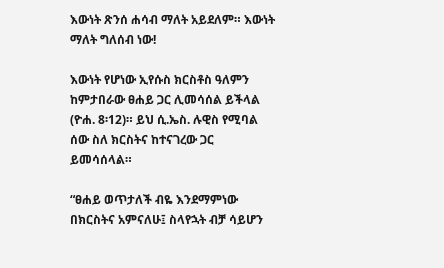እውነት ጽንሰ ሐሳብ ማለት አይደለም። እውነት ማለት ግለሰብ ነው!

እውነት የሆነው ኢየሱስ ክርስቶስ ዓለምን ከምታበራው ፀሐይ ጋር ሊመሳሰል ይችላል (ዮሐ. 8፡12)። ይህ ሲ.ኤስ. ሉዊስ የሚባል ሰው ስለ ክርስትና ከተናገረው ጋር ይመሳሰላል።

“ፀሐይ ወጥታለች ብዬ እንደማምነው በክርስትና አምናለሁ፤ ስላየኋት ብቻ ሳይሆን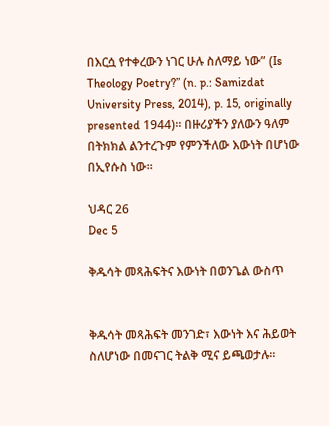በእርሷ የተቀረውን ነገር ሁሉ ስለማይ ነው” (Is Theology Poetry?” (n. p.: Samizdat University Press, 2014), p. 15, originally presented 1944)። በዙሪያችን ያለውን ዓለም በትክክል ልንተረጉም የምንችለው እውነት በሆነው በኢየሱስ ነው።

ህዳር 26
Dec 5

ቅዱሳት መጻሕፍትና እውነት በወንጌል ውስጥ


ቅዱሳት መጻሕፍት መንገድ፣ እውነት እና ሕይወት ስለሆነው በመናገር ትልቅ ሚና ይጫወታሉ።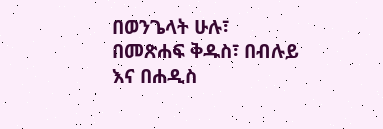በወንጌላት ሁሉ፣ በመጽሐፍ ቅዱስ፣ በብሉይ እና በሐዲስ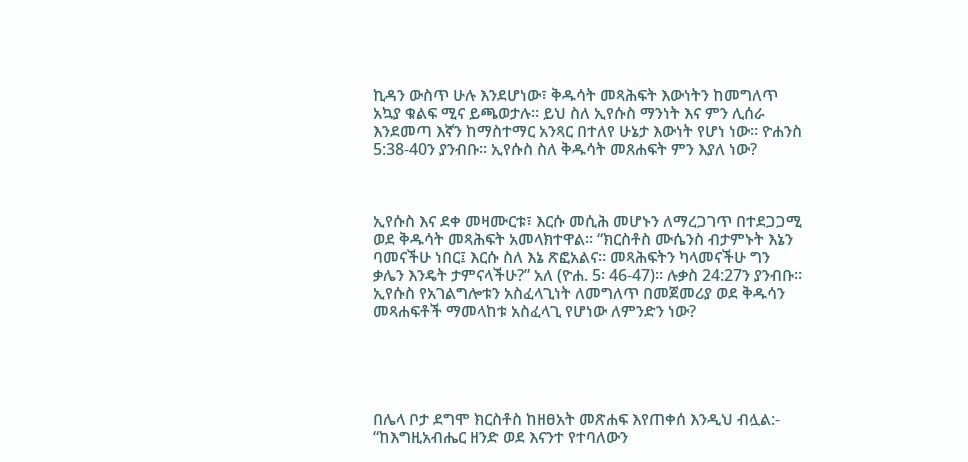ኪዳን ውስጥ ሁሉ እንደሆነው፣ ቅዱሳት መጻሕፍት እውነትን ከመግለጥ አኳያ ቁልፍ ሚና ይጫወታሉ። ይህ ስለ ኢየሱስ ማንነት እና ምን ሊሰራ እንደመጣ እኛን ከማስተማር አንጻር በተለየ ሁኔታ እውነት የሆነ ነው። ዮሐንስ 5:38-40ን ያንብቡ። ኢየሱስ ስለ ቅዱሳት መጸሐፍት ምን እያለ ነው?



ኢየሱስ እና ደቀ መዛሙርቱ፣ እርሱ መሲሕ መሆኑን ለማረጋገጥ በተደጋጋሚ ወደ ቅዱሳት መጻሕፍት አመላክተዋል። “ክርስቶስ ሙሴንስ ብታምኑት እኔን ባመናችሁ ነበር፤ እርሱ ስለ እኔ ጽፎአልና። መጻሕፍትን ካላመናችሁ ግን ቃሌን እንዴት ታምናላችሁ?” አለ (ዮሐ. 5፡ 46-47)። ሉቃስ 24:27ን ያንብቡ። ኢየሱስ የአገልግሎቱን አስፈላጊነት ለመግለጥ በመጀመሪያ ወደ ቅዱሳን መጻሐፍቶች ማመላከቱ አስፈላጊ የሆነው ለምንድን ነው?





በሌላ ቦታ ደግሞ ክርስቶስ ከዘፀአት መጽሐፍ እየጠቀሰ እንዲህ ብሏል:- “ከእግዚአብሔር ዘንድ ወደ እናንተ የተባለውን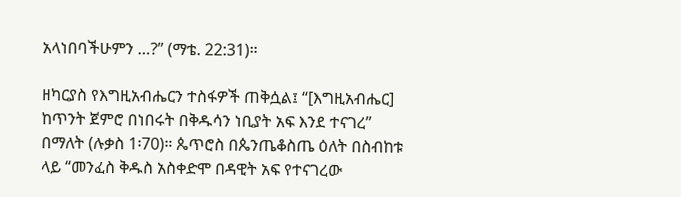አላነበባችሁምን …?” (ማቴ. 22:31)።

ዘካርያስ የእግዚአብሔርን ተስፋዎች ጠቅሷል፤ “[እግዚአብሔር] ከጥንት ጀምሮ በነበሩት በቅዱሳን ነቢያት አፍ እንደ ተናገረ” በማለት (ሉቃስ 1፡70)። ጴጥሮስ በጴንጤቆስጤ ዕለት በስብከቱ ላይ “መንፈስ ቅዱስ አስቀድሞ በዳዊት አፍ የተናገረው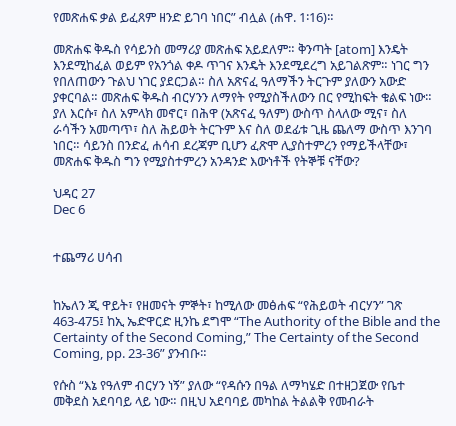የመጽሐፍ ቃል ይፈጸም ዘንድ ይገባ ነበር” ብሏል (ሐዋ. 1፡16)።

መጽሐፍ ቅዱስ የሳይንስ መማሪያ መጽሐፍ አይደለም። ቅንጣት [atom] እንዴት እንደሚከፈል ወይም የአንጎል ቀዶ ጥገና እንዴት እንደሚደረግ አይገልጽም። ነገር ግን የበለጠውን ጉልህ ነገር ያደርጋል። ስለ አጽናፈ ዓለማችን ትርጉም ያለውን አውድ ያቀርባል። መጽሐፍ ቅዱስ ብርሃንን ለማየት የሚያስችለውን በር የሚከፍት ቁልፍ ነው። ያለ እርሱ፣ ስለ አምላክ መኖር፣ በሕዋ (አጽናፈ ዓለም) ውስጥ ስላለው ሚና፣ ስለ ራሳችን አመጣጥ፣ ስለ ሕይወት ትርጉም እና ስለ ወደፊቱ ጊዜ ጨለማ ውስጥ እንገባ ነበር። ሳይንስ በንድፈ ሐሳብ ደረጃም ቢሆን ፈጽሞ ሊያስተምረን የማይችላቸው፣ መጽሐፍ ቅዱስ ግን የሚያስተምረን አንዳንድ እውነቶች የትኞቹ ናቸው?

ህዳር 27
Dec 6


ተጨማሪ ሀሳብ


ከኤለን ጂ ዋይት፣ የዘመናት ምኞት፣ ከሚለው መፅሐፍ “የሕይወት ብርሃን” ገጽ 463-475፤ ከኢ ኤድዋርድ ዚንኬ ደግሞ “The Authority of the Bible and the Certainty of the Second Coming,” The Certainty of the Second Coming, pp. 23-36” ያንብቡ።

የሱስ “እኔ የዓለም ብርሃን ነኝ” ያለው “የዳሱን በዓል ለማካሄድ በተዘጋጀው የቤተ መቅደስ አደባባይ ላይ ነው። በዚህ አደባባይ መካከል ትልልቅ የመብራት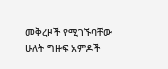መቅረዞች የሚገኙባቸው ሁለት ግዙፍ አምዶች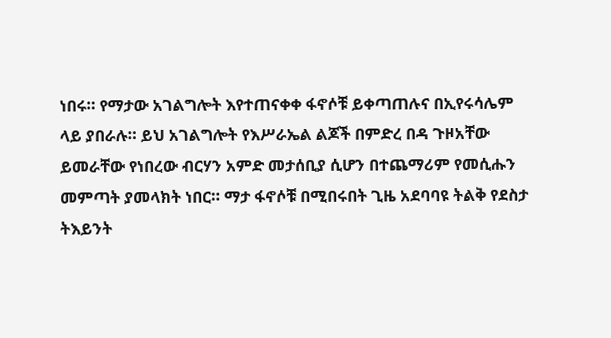ነበሩ። የማታው አገልግሎት እየተጠናቀቀ ፋኖሶቹ ይቀጣጠሉና በኢየሩሳሌም ላይ ያበራሉ። ይህ አገልግሎት የእሥራኤል ልጆች በምድረ በዳ ጉዞአቸው ይመራቸው የነበረው ብርሃን አምድ መታሰቢያ ሲሆን በተጨማሪም የመሲሑን መምጣት ያመላክት ነበር። ማታ ፋኖሶቹ በሚበሩበት ጊዜ አደባባዩ ትልቅ የደስታ ትእይንት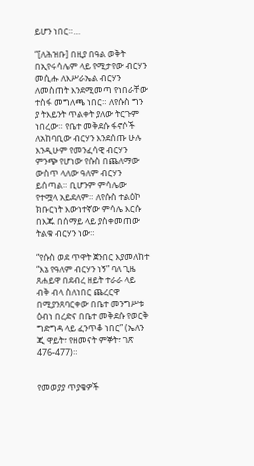ይሆን ነበር።…

“[ለሕዝቡ] በዚያ በዓል ወቅት በኢየሩሳሌም ላይ የሚታየው ብርሃን መሲሑ ለእሥራኤል ብርሃን ለመስጠት እንደሚመጣ የነበራቸው ተስፋ መግለጫ ነበር። ለየሱስ ግን ያ ትእይንት ጥልቀት ያለው ትርጉም ነበረው። የቤተ መቅደሱ ፋኖሶች ለአከባቢው ብርሃን እንደሰጡ ሁሉ እንዲሁም የመንፈሳዊ ብርሃን ምንጭ የሆነው የሱስ በጨለማው ውስጥ ላለው ዓለም ብርሃን ይሰጣል። ቢሆንም ምሳሌው የተሟላ አይደለም። ለየሱስ ተልዕኮ ክቡርነት እውነተኛው ምሳሌ እርሱ በእጁ በሰማይ ላይ ያስቀመጠው ትልቁ ብርሃን ነው።

“የሱስ ወደ ጥዋት ጀንበር እያመለከተ “እኔ የዓለም ብርሃን ነኝ” ባለ ጊዜ ጸሐይዋ በደብረ ዘይት ተራራ ላይ ብቅ ብላ ስለነበር ጨረርዋ በሚያንጸባርቀው በቤተ መንግሥቱ ዕብነ በረድና በቤተ መቅደሱ የወርቅ ግድግዳ ላይ ፈንጥቆ ነበር” (ኤለን ጂ ዋይት፣ የዘመናት ምኞት፣ ገጽ 476-477)።


የመወያያ ጥያቄዎች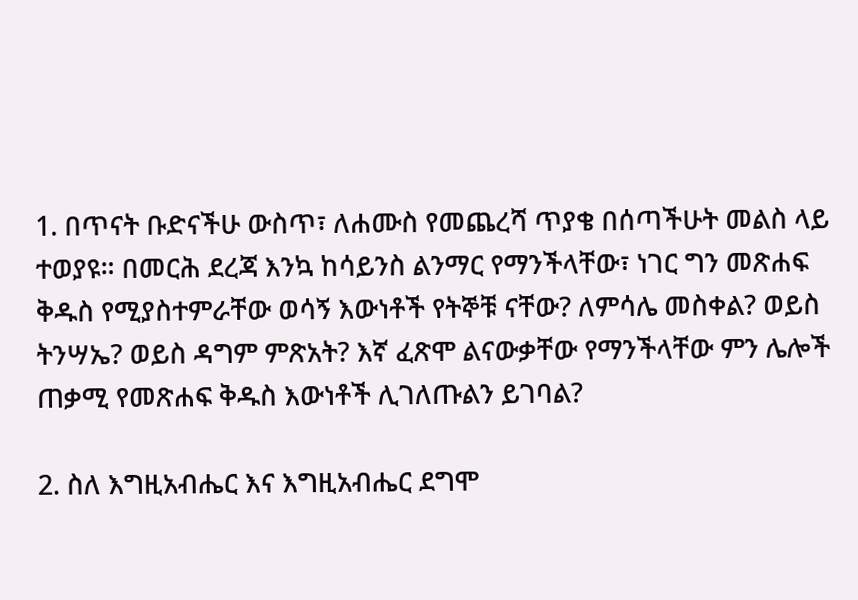1. በጥናት ቡድናችሁ ውስጥ፣ ለሐሙስ የመጨረሻ ጥያቄ በሰጣችሁት መልስ ላይ ተወያዩ። በመርሕ ደረጃ እንኳ ከሳይንስ ልንማር የማንችላቸው፣ ነገር ግን መጽሐፍ ቅዱስ የሚያስተምራቸው ወሳኝ እውነቶች የትኞቹ ናቸው? ለምሳሌ መስቀል? ወይስ ትንሣኤ? ወይስ ዳግም ምጽአት? እኛ ፈጽሞ ልናውቃቸው የማንችላቸው ምን ሌሎች ጠቃሚ የመጽሐፍ ቅዱስ እውነቶች ሊገለጡልን ይገባል?

2. ስለ እግዚአብሔር እና እግዚአብሔር ደግሞ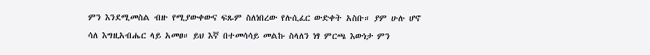ምን እንደሚመስል ብዙ የሚያውቀውና ፍጹም ስለነበረው የሉሲፈር ውድቀት አስቡ። ያም ሁሉ ሆኖ ሳለ እግዚአብሔር ላይ አመፀ። ይህ እኛ በተመሳሳይ መልኩ ስላለን ነፃ ምርጫ እውነታ ምን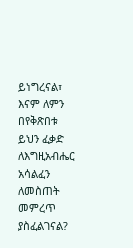ይነግረናል፣ እናም ለምን በየቅጽበቱ ይህን ፈቃድ ለእግዚአብሔር አሳልፈን ለመስጠት መምረጥ ያስፈልገናል?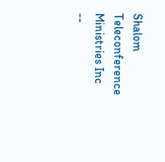Shalom Teleconference Ministries Inc --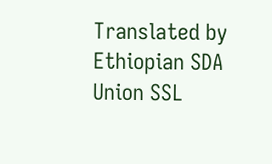Translated by Ethiopian SDA Union SSL